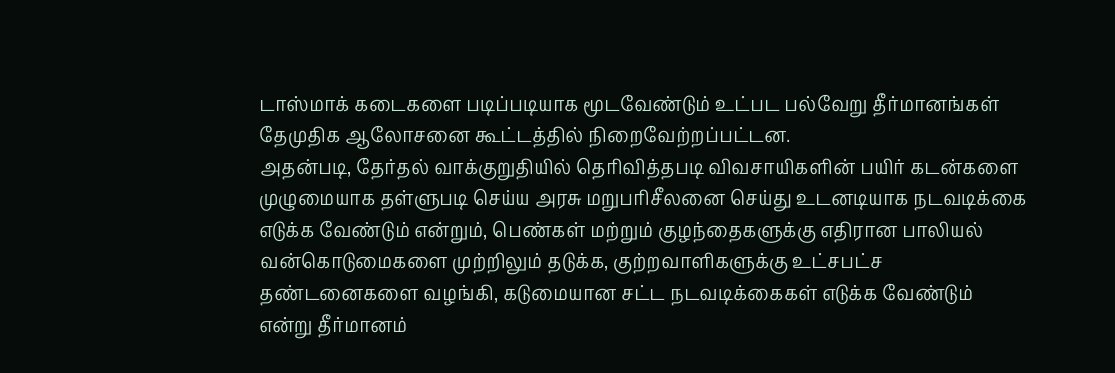டாஸ்மாக் கடைகளை படிப்படியாக மூடவேண்டும் உட்பட பல்வேறு தீர்மானங்கள் தேமுதிக ஆலோசனை கூட்டத்தில் நிறைவேற்றப்பட்டன.
அதன்படி, தேர்தல் வாக்குறுதியில் தெரிவித்தபடி விவசாயிகளின் பயிர் கடன்களை முழுமையாக தள்ளுபடி செய்ய அரசு மறுபரிசீலனை செய்து உடனடியாக நடவடிக்கை எடுக்க வேண்டும் என்றும், பெண்கள் மற்றும் குழந்தைகளுக்கு எதிரான பாலியல் வன்கொடுமைகளை முற்றிலும் தடுக்க, குற்றவாளிகளுக்கு உட்சபட்ச தண்டனைகளை வழங்கி, கடுமையான சட்ட நடவடிக்கைகள் எடுக்க வேண்டும் என்று தீர்மானம்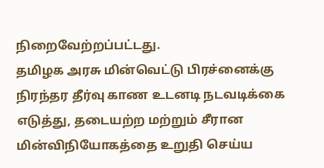நிறைவேற்றப்பட்டது.
தமிழக அரசு மின்வெட்டு பிரச்னைக்கு நிரந்தர தீர்வு காண உடனடி நடவடிக்கை எடுத்து, தடையற்ற மற்றும் சீரான மின்விநியோகத்தை உறுதி செய்ய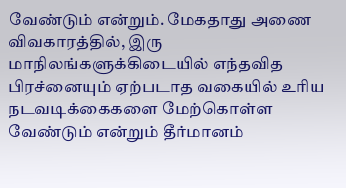வேண்டும் என்றும். மேகதாது அணை விவகாரத்தில், இரு மாநிலங்களுக்கிடையில் எந்தவித பிரச்னையும் ஏற்படாத வகையில் உரிய நடவடிக்கைகளை மேற்கொள்ள வேண்டும் என்றும் தீர்மானம்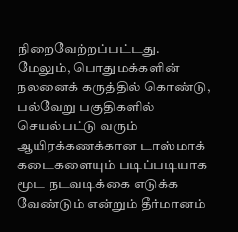நிறைவேற்றப்பட்டது.
மேலும், பொதுமக்களின் நலனைக் கருத்தில் கொண்டு, பல்வேறு பகுதிகளில் செயல்பட்டு வரும் ஆயிரக்கணக்கான டாஸ்மாக் கடைகளையும் படிப்படியாக மூட நடவடிக்கை எடுக்க வேண்டும் என்றும் தீர்மானம்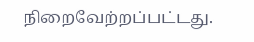நிறைவேற்றப்பட்டது.